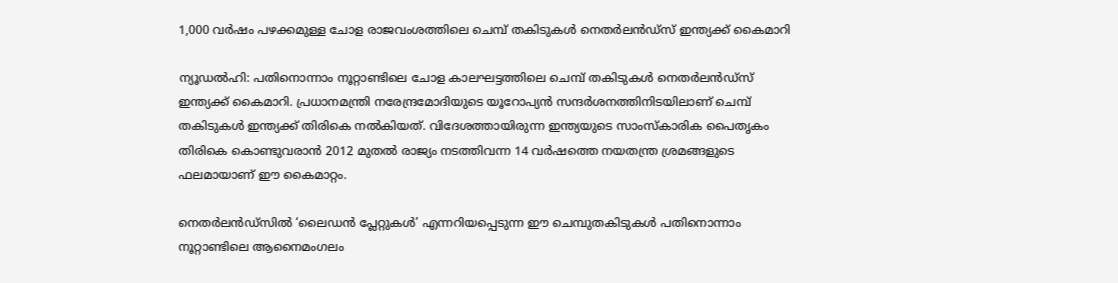1,000 വർഷം പഴക്കമുള്ള ചോള രാജവംശത്തിലെ ചെമ്പ് തകിടുകൾ നെതർലൻഡ്സ് ഇന്ത്യക്ക് കൈമാറി

ന്യൂഡൽഹി: പതിനൊന്നാം നൂറ്റാണ്ടിലെ ചോള കാലഘട്ടത്തിലെ ചെമ്പ് തകിടുകൾ നെതർലൻഡ്സ് ഇന്ത്യക്ക് കൈമാറി. പ്രധാനമന്ത്രി നരേന്ദ്രമോദിയുടെ യൂറോപ്യൻ സന്ദർശനത്തിനിടയിലാണ് ചെമ്പ് തകിടുകൾ ഇന്ത്യക്ക് തിരികെ നൽകിയത്. വിദേശത്തായിരുന്ന ഇന്ത്യയുടെ സാംസ്കാരിക പൈതൃകം തിരികെ കൊണ്ടുവരാൻ 2012 മുതൽ രാജ്യം നടത്തിവന്ന 14 വർഷത്തെ നയതന്ത്ര ശ്രമങ്ങളുടെ ഫലമായാണ് ഈ കൈമാറ്റം.

നെതർലൻഡ്‌സിൽ ‘ലൈഡൻ പ്ലേറ്റുകൾ’ എന്നറിയപ്പെടുന്ന ഈ ചെമ്പുതകിടുകൾ പതിനൊന്നാം നൂറ്റാണ്ടിലെ ആനൈമംഗലം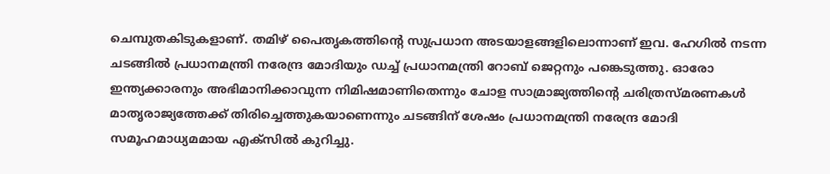ചെമ്പുതകിടുകളാണ്. തമിഴ് പൈതൃകത്തിന്റെ സുപ്രധാന അടയാളങ്ങളിലൊന്നാണ് ഇവ. ഹേഗിൽ നടന്ന ചടങ്ങിൽ പ്രധാനമന്ത്രി നരേന്ദ്ര മോദിയും ഡച്ച് പ്രധാനമന്ത്രി റോബ് ജെറ്റനും പങ്കെടുത്തു. ഓരോ ഇന്ത്യക്കാരനും അഭിമാനിക്കാവുന്ന നിമിഷമാണിതെന്നും ചോള സാമ്രാജ്യത്തിന്റെ ചരിത്രസ്മരണകൾ മാതൃരാജ്യത്തേക്ക് തിരിച്ചെത്തുകയാണെന്നും ചടങ്ങിന് ശേഷം പ്രധാനമന്ത്രി നരേന്ദ്ര മോദി സമൂഹമാധ്യമമായ എക്സിൽ കുറിച്ചു.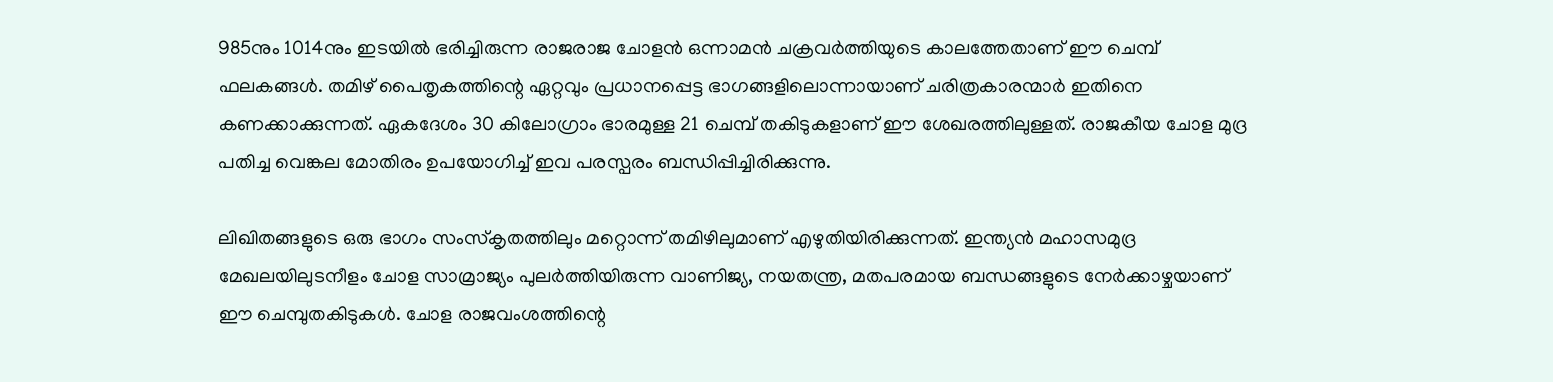985നും 1014നും ഇടയിൽ ഭരിച്ചിരുന്ന രാജരാജ ചോളൻ ഒന്നാമൻ ചക്രവർത്തിയുടെ കാലത്തേതാണ് ഈ ചെമ്പ് ഫലകങ്ങൾ. തമിഴ് പൈതൃകത്തിന്റെ ഏറ്റവും പ്രധാനപ്പെട്ട ഭാഗങ്ങളിലൊന്നായാണ് ചരിത്രകാരന്മാർ ഇതിനെ കണക്കാക്കുന്നത്. ഏകദേശം 30 കിലോഗ്രാം ഭാരമുള്ള 21 ചെമ്പ് തകിടുകളാണ് ഈ ശേഖരത്തിലുള്ളത്. രാജകീയ ചോള മുദ്ര പതിച്ച വെങ്കല മോതിരം ഉപയോഗിച്ച് ഇവ പരസ്പരം ബന്ധിപ്പിച്ചിരിക്കുന്നു.

ലിഖിതങ്ങളുടെ ഒരു ഭാഗം സംസ്കൃതത്തിലും മറ്റൊന്ന് തമിഴിലുമാണ് എഴുതിയിരിക്കുന്നത്. ഇന്ത്യൻ മഹാസമുദ്ര മേഖലയിലുടനീളം ചോള സാമ്രാജ്യം പുലർത്തിയിരുന്ന വാണിജ്യ, നയതന്ത്ര, മതപരമായ ബന്ധങ്ങളുടെ നേർക്കാഴ്ചയാണ് ഈ ചെമ്പുതകിടുകൾ. ചോള രാജവംശത്തിന്റെ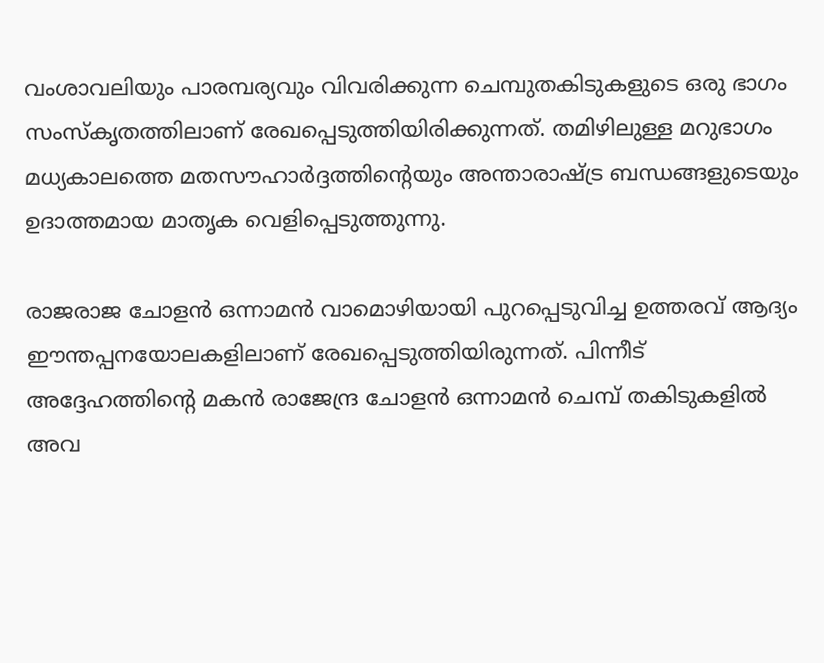വംശാവലിയും പാരമ്പര്യവും വിവരിക്കുന്ന ചെമ്പുതകിടുകളുടെ ഒരു ഭാഗം സംസ്‌കൃതത്തിലാണ് രേഖപ്പെടുത്തിയിരിക്കുന്നത്. തമിഴിലുള്ള മറുഭാഗം മധ്യകാലത്തെ മതസൗഹാർദ്ദത്തിന്റെയും അന്താരാഷ്ട്ര ബന്ധങ്ങളുടെയും ഉദാത്തമായ മാതൃക വെളിപ്പെടുത്തുന്നു.

രാജരാജ ചോളൻ ഒന്നാമൻ വാമൊഴിയായി പുറപ്പെടുവിച്ച ഉത്തരവ് ആദ്യം ഈന്തപ്പനയോലകളിലാണ് രേഖപ്പെടുത്തിയിരുന്നത്. പിന്നീട് അദ്ദേഹത്തിന്റെ മകൻ രാജേന്ദ്ര ചോളൻ ഒന്നാമൻ ചെമ്പ് തകിടുകളിൽ അവ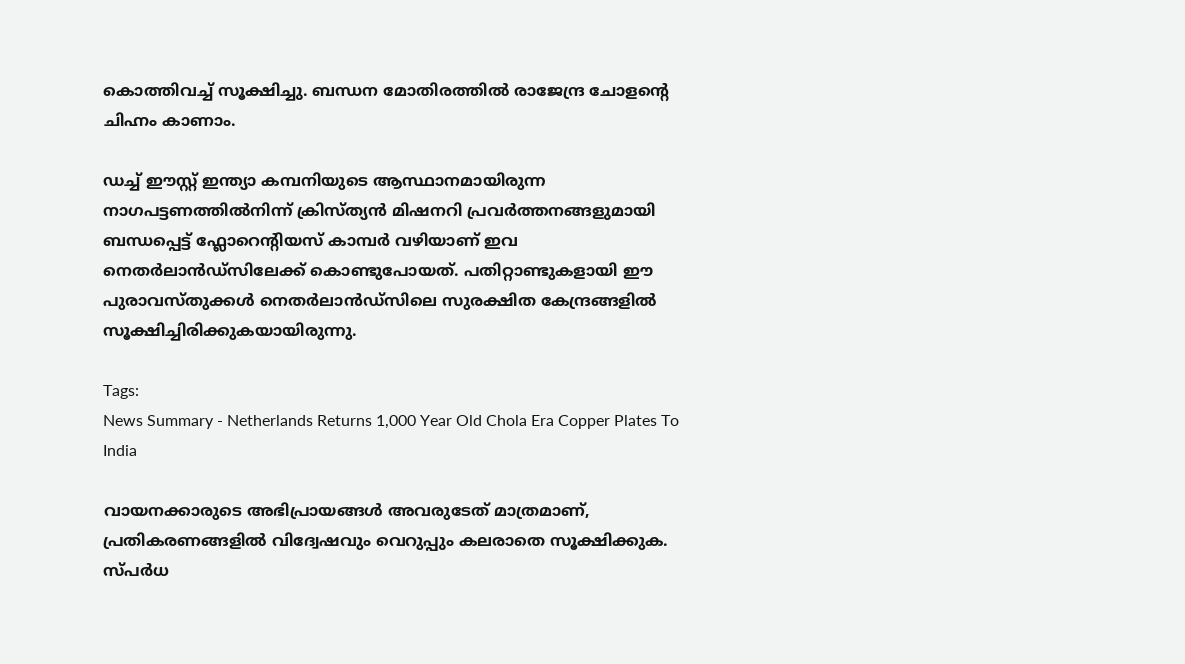കൊത്തിവച്ച് സൂക്ഷിച്ചു. ബന്ധന മോതിരത്തിൽ രാജേന്ദ്ര ചോളന്റെ ചിഹ്നം കാണാം.

ഡച്ച് ഈസ്റ്റ് ഇന്ത്യാ കമ്പനിയുടെ ആസ്ഥാനമായിരുന്ന നാഗപട്ടണത്തിൽനിന്ന് ക്രിസ്ത്യൻ മിഷനറി പ്രവർത്തനങ്ങളുമായി ബന്ധപ്പെട്ട് ഫ്ലോറെന്റിയസ് കാമ്പർ വഴിയാണ് ഇവ നെതർലാൻഡ്‌സിലേക്ക് കൊണ്ടുപോയത്. പതിറ്റാണ്ടുകളായി ഈ പുരാവസ്തുക്കൾ നെതർലാൻഡ്‌സിലെ സുരക്ഷിത കേന്ദ്രങ്ങളിൽ സൂക്ഷിച്ചിരിക്കുകയായിരുന്നു.

Tags:
News Summary - Netherlands Returns 1,000 Year Old Chola Era Copper Plates To India

വായനക്കാരുടെ അഭിപ്രായങ്ങള്‍ അവരുടേത് മാത്രമാണ്, പ്രതികരണങ്ങളിൽ വിദ്വേഷവും വെറുപ്പും കലരാതെ സൂക്ഷിക്കുക. സ്പർധ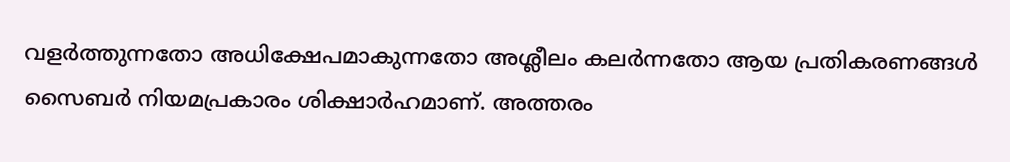വളർത്തുന്നതോ അധിക്ഷേപമാകുന്നതോ അശ്ലീലം കലർന്നതോ ആയ പ്രതികരണങ്ങൾ സൈബർ നിയമപ്രകാരം ശിക്ഷാർഹമാണ്. അത്തരം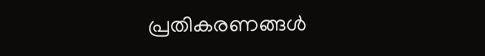പ്രതികരണങ്ങൾ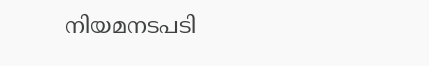നിയമനടപടി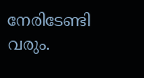നേരിടേണ്ടി വരും.